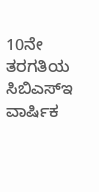10ನೇ ತರಗತಿಯ ಸಿಬಿಎಸ್ಇ ವಾರ್ಷಿಕ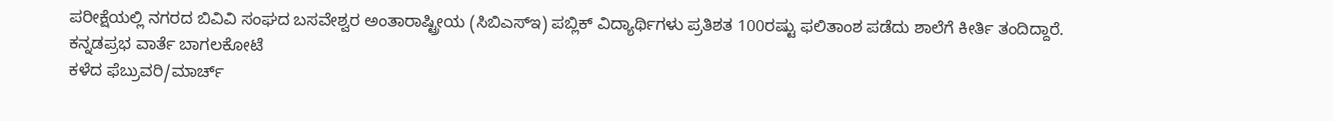ಪರೀಕ್ಷೆಯಲ್ಲಿ ನಗರದ ಬಿವಿವಿ ಸಂಘದ ಬಸವೇಶ್ವರ ಅಂತಾರಾಷ್ಟ್ರೀಯ (ಸಿಬಿಎಸ್ಇ) ಪಬ್ಲಿಕ್ ವಿದ್ಯಾರ್ಥಿಗಳು ಪ್ರತಿಶತ 100ರಷ್ಟು ಫಲಿತಾಂಶ ಪಡೆದು ಶಾಲೆಗೆ ಕೀರ್ತಿ ತಂದಿದ್ದಾರೆ.
ಕನ್ನಡಪ್ರಭ ವಾರ್ತೆ ಬಾಗಲಕೋಟೆ
ಕಳೆದ ಫೆಬ್ರುವರಿ/ಮಾರ್ಚ್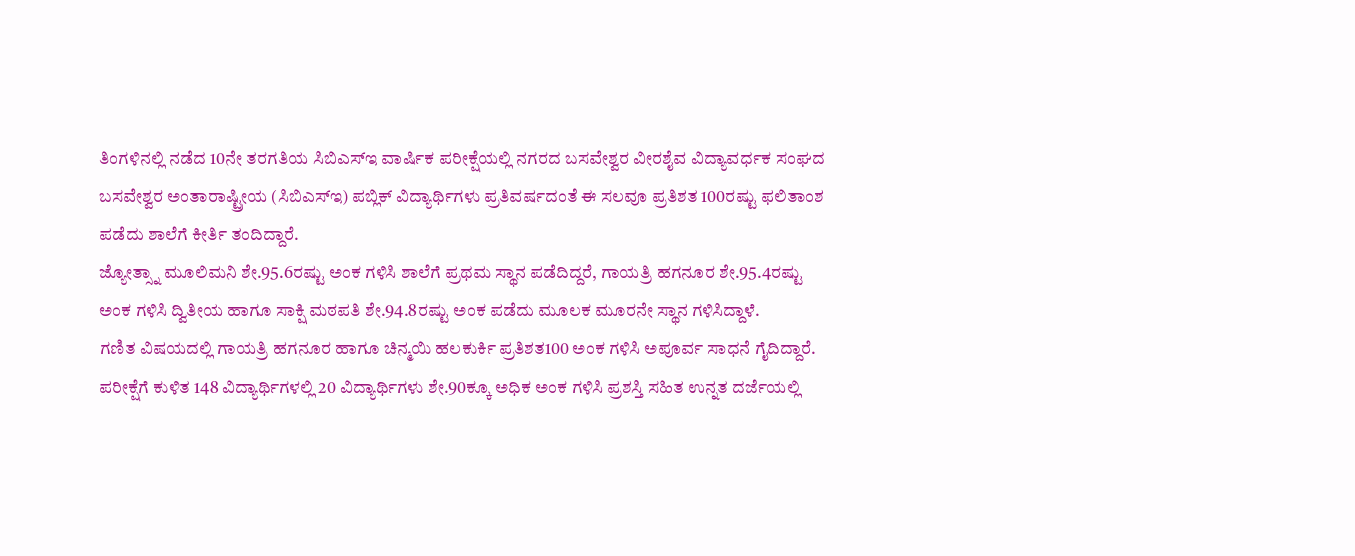ತಿಂಗಳಿನಲ್ಲಿ ನಡೆದ 10ನೇ ತರಗತಿಯ ಸಿಬಿಎಸ್ಇ ವಾರ್ಷಿಕ ಪರೀಕ್ಷೆಯಲ್ಲಿ ನಗರದ ಬಸವೇಶ್ವರ ವೀರಶೈವ ವಿದ್ಯಾವರ್ಧಕ ಸಂಘದ ಬಸವೇಶ್ವರ ಅಂತಾರಾಷ್ಟ್ರೀಯ (ಸಿಬಿಎಸ್ಇ) ಪಬ್ಲಿಕ್ ವಿದ್ಯಾರ್ಥಿಗಳು ಪ್ರತಿವರ್ಷದಂತೆ ಈ ಸಲವೂ ಪ್ರತಿಶತ 100ರಷ್ಟು ಫಲಿತಾಂಶ ಪಡೆದು ಶಾಲೆಗೆ ಕೀರ್ತಿ ತಂದಿದ್ದಾರೆ.
ಜ್ಯೋತ್ಸ್ನಾ ಮೂಲಿಮನಿ ಶೇ.95.6ರಷ್ಟು ಅಂಕ ಗಳಿಸಿ ಶಾಲೆಗೆ ಪ್ರಥಮ ಸ್ಥಾನ ಪಡೆದಿದ್ದರೆ, ಗಾಯತ್ರಿ ಹಗನೂರ ಶೇ.95.4ರಷ್ಟು ಅಂಕ ಗಳಿಸಿ ದ್ವಿತೀಯ ಹಾಗೂ ಸಾಕ್ಷಿ ಮಠಪತಿ ಶೇ.94.8ರಷ್ಟು ಅಂಕ ಪಡೆದು ಮೂಲಕ ಮೂರನೇ ಸ್ಥಾನ ಗಳಿಸಿದ್ದಾಳೆ.
ಗಣಿತ ವಿಷಯದಲ್ಲಿ ಗಾಯತ್ರಿ ಹಗನೂರ ಹಾಗೂ ಚಿನ್ಮಯಿ ಹಲಕುರ್ಕಿ ಪ್ರತಿಶತ100 ಅಂಕ ಗಳಿಸಿ ಅಪೂರ್ವ ಸಾಧನೆ ಗೈದಿದ್ದಾರೆ.
ಪರೀಕ್ಷೆಗೆ ಕುಳಿತ 148 ವಿದ್ಯಾರ್ಥಿಗಳಲ್ಲಿ 20 ವಿದ್ಯಾರ್ಥಿಗಳು ಶೇ.90ಕ್ಕೂ ಅಧಿಕ ಅಂಕ ಗಳಿಸಿ ಪ್ರಶಸ್ತಿ ಸಹಿತ ಉನ್ನತ ದರ್ಜೆಯಲ್ಲಿ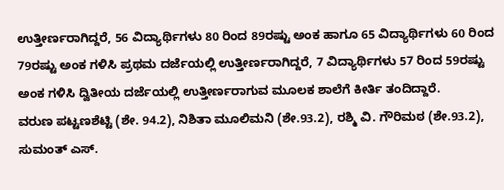ಉತ್ತೀರ್ಣರಾಗಿದ್ದರೆ, 56 ವಿದ್ಯಾರ್ಥಿಗಳು 80 ರಿಂದ 89ರಷ್ಟು ಅಂಕ ಹಾಗೂ 65 ವಿದ್ಯಾರ್ಥಿಗಳು 60 ರಿಂದ 79ರಷ್ಟು ಅಂಕ ಗಳಿಸಿ ಪ್ರಥಮ ದರ್ಜೆಯಲ್ಲಿ ಉತ್ತೀರ್ಣರಾಗಿದ್ದರೆ, 7 ವಿದ್ಯಾರ್ಥಿಗಳು 57 ರಿಂದ 59ರಷ್ಟು ಅಂಕ ಗಳಿಸಿ ದ್ವಿತೀಯ ದರ್ಜೆಯಲ್ಲಿ ಉತ್ತೀರ್ಣರಾಗುವ ಮೂಲಕ ಶಾಲೆಗೆ ಕೀರ್ತಿ ತಂದಿದ್ದಾರೆ.
ವರುಣ ಪಟ್ಟಣಶೆಟ್ಟಿ (ಶೇ. 94.2), ನಿಶಿತಾ ಮೂಲಿಮನಿ (ಶೇ.93.2), ರಶ್ಮಿ ವಿ. ಗೌರಿಮಠ (ಶೇ.93.2), ಸುಮಂತ್ ಎಸ್.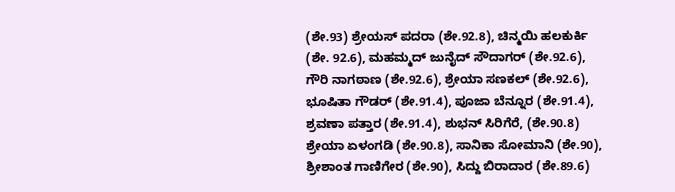(ಶೇ.93) ಶ್ರೇಯಸ್ ಪದರಾ (ಶೇ.92.8), ಚಿನ್ಮಯಿ ಹಲಕುರ್ಕಿ (ಶೇ. 92.6), ಮಹಮ್ಮದ್ ಜುನೈದ್ ಸೌದಾಗರ್ (ಶೇ.92.6), ಗೌರಿ ನಾಗಠಾಣ (ಶೇ.92.6), ಶ್ರೇಯಾ ಸಣಕಲ್ (ಶೇ.92.6), ಭೂಷಿತಾ ಗೌಡರ್ (ಶೇ.91.4), ಪೂಜಾ ಬೆನ್ನೂರ (ಶೇ.91.4), ಶ್ರವಣಾ ಪತ್ತಾರ (ಶೇ.91.4), ಶುಭನ್ ಸಿರಿಗೆರೆ, (ಶೇ.90.8) ಶ್ರೇಯಾ ಏಳಂಗಡಿ (ಶೇ.90.8), ಸಾನಿಕಾ ಸೋಮಾನಿ (ಶೇ.90), ಶ್ರೀಶಾಂತ ಗಾಣಿಗೇರ (ಶೇ.90), ಸಿದ್ದು ಬಿರಾದಾರ (ಶೇ.89.6)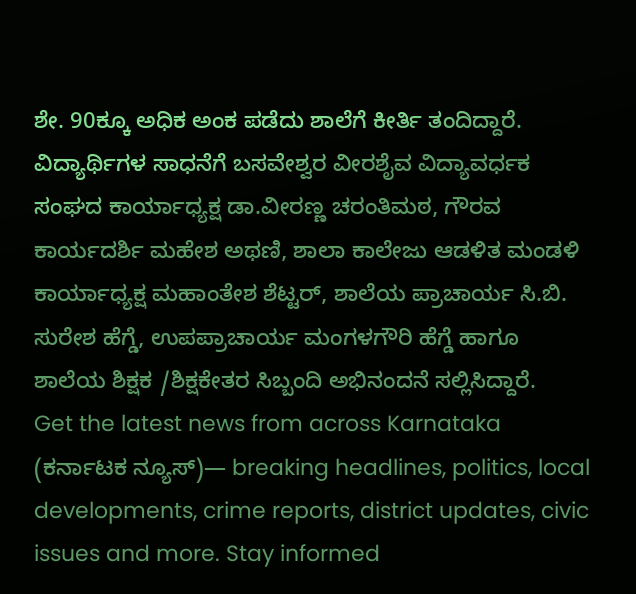ಶೇ. 90ಕ್ಕೂ ಅಧಿಕ ಅಂಕ ಪಡೆದು ಶಾಲೆಗೆ ಕೀರ್ತಿ ತಂದಿದ್ದಾರೆ.
ವಿದ್ಯಾರ್ಥಿಗಳ ಸಾಧನೆಗೆ ಬಸವೇಶ್ವರ ವೀರಶೈವ ವಿದ್ಯಾವರ್ಧಕ ಸಂಘದ ಕಾರ್ಯಾಧ್ಯಕ್ಷ ಡಾ.ವೀರಣ್ಣ ಚರಂತಿಮಠ, ಗೌರವ ಕಾರ್ಯದರ್ಶಿ ಮಹೇಶ ಅಥಣಿ, ಶಾಲಾ ಕಾಲೇಜು ಆಡಳಿತ ಮಂಡಳಿ ಕಾರ್ಯಾಧ್ಯಕ್ಷ ಮಹಾಂತೇಶ ಶೆಟ್ಟರ್, ಶಾಲೆಯ ಪ್ರಾಚಾರ್ಯ ಸಿ.ಬಿ. ಸುರೇಶ ಹೆಗ್ಡೆ, ಉಪಪ್ರಾಚಾರ್ಯ ಮಂಗಳಗೌರಿ ಹೆಗ್ಡೆ ಹಾಗೂ ಶಾಲೆಯ ಶಿಕ್ಷಕ /ಶಿಕ್ಷಕೇತರ ಸಿಬ್ಬಂದಿ ಅಭಿನಂದನೆ ಸಲ್ಲಿಸಿದ್ದಾರೆ.
Get the latest news from across Karnataka (ಕರ್ನಾಟಕ ನ್ಯೂಸ್)— breaking headlines, politics, local developments, crime reports, district updates, civic issues and more. Stay informed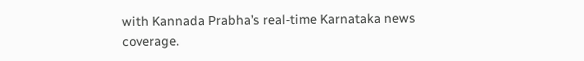with Kannada Prabha’s real‑time Karnataka news coverage.